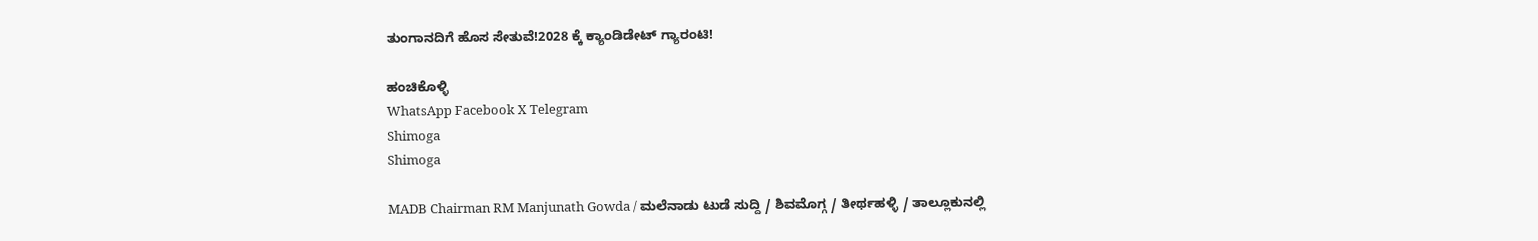ತುಂಗಾನದಿಗೆ ಹೊಸ ಸೇತುವೆ!2028 ಕ್ಕೆ ಕ್ಯಾಂಡಿಡೇಟ್ ಗ್ಯಾರಂಟಿ!

ಹಂಚಿಕೊಳ್ಳಿ
WhatsApp Facebook X Telegram
Shimoga
Shimoga

MADB Chairman RM Manjunath Gowda / ಮಲೆನಾಡು ಟುಡೆ ಸುದ್ದಿ / ಶಿವಮೊಗ್ಗ / ತೀರ್ಥಹಳ್ಳಿ / ತಾಲ್ಲೂಕುನಲ್ಲಿ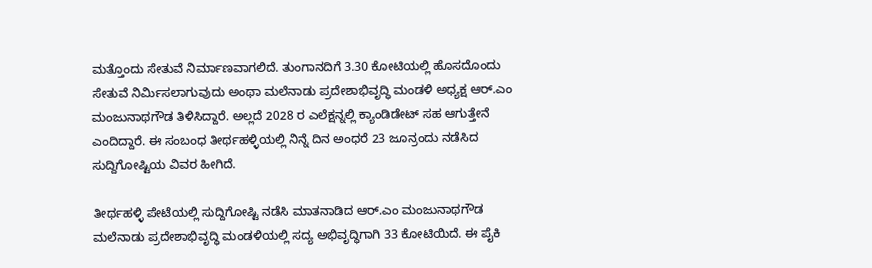ಮತ್ತೊಂದು ಸೇತುವೆ ನಿರ್ಮಾಣವಾಗಲಿದೆ. ತುಂಗಾನದಿಗೆ 3.30 ಕೋಟಿಯಲ್ಲಿ ಹೊಸದೊಂದು ಸೇತುವೆ ನಿರ್ಮಿಸಲಾಗುವುದು ಅಂಥಾ ಮಲೆನಾಡು ಪ್ರದೇಶಾಭಿವೃದ್ಧಿ ಮಂಡಳಿ ಅಧ್ಯಕ್ಷ ಆರ್.ಎಂ ಮಂಜುನಾಥಗೌಡ ತಿಳಿಸಿದ್ದಾರೆ. ಅಲ್ಲದೆ 2028 ರ ಎಲೆಕ್ಷನ್ನಲ್ಲಿ ಕ್ಯಾಂಡಿಡೇಟ್ ಸಹ ಆಗುತ್ತೇನೆ ಎಂದಿದ್ದಾರೆ. ಈ ಸಂಬಂಧ ತೀರ್ಥಹಳ್ಳಿಯಲ್ಲಿ ನಿನ್ನೆ ದಿನ ಅಂಧರೆ 23 ಜೂನ್ರಂದು ನಡೆಸಿದ ಸುದ್ದಿಗೋಷ್ಟಿಯ ವಿವರ ಹೀಗಿದೆ.

ತೀರ್ಥಹಳ್ಳಿ ಪೇಟೆಯಲ್ಲಿ ಸುದ್ದಿಗೋಷ್ಟಿ ನಡೆಸಿ ಮಾತನಾಡಿದ ಆರ್.ಎಂ ಮಂಜುನಾಥಗೌಡ ಮಲೆನಾಡು ಪ್ರದೇಶಾಭಿವೃದ್ಧಿ ಮಂಡಳಿಯಲ್ಲಿ ಸದ್ಯ ಅಭಿವೃದ್ಧಿಗಾಗಿ 33 ಕೋಟಿಯಿದೆ. ಈ ಪೈಕಿ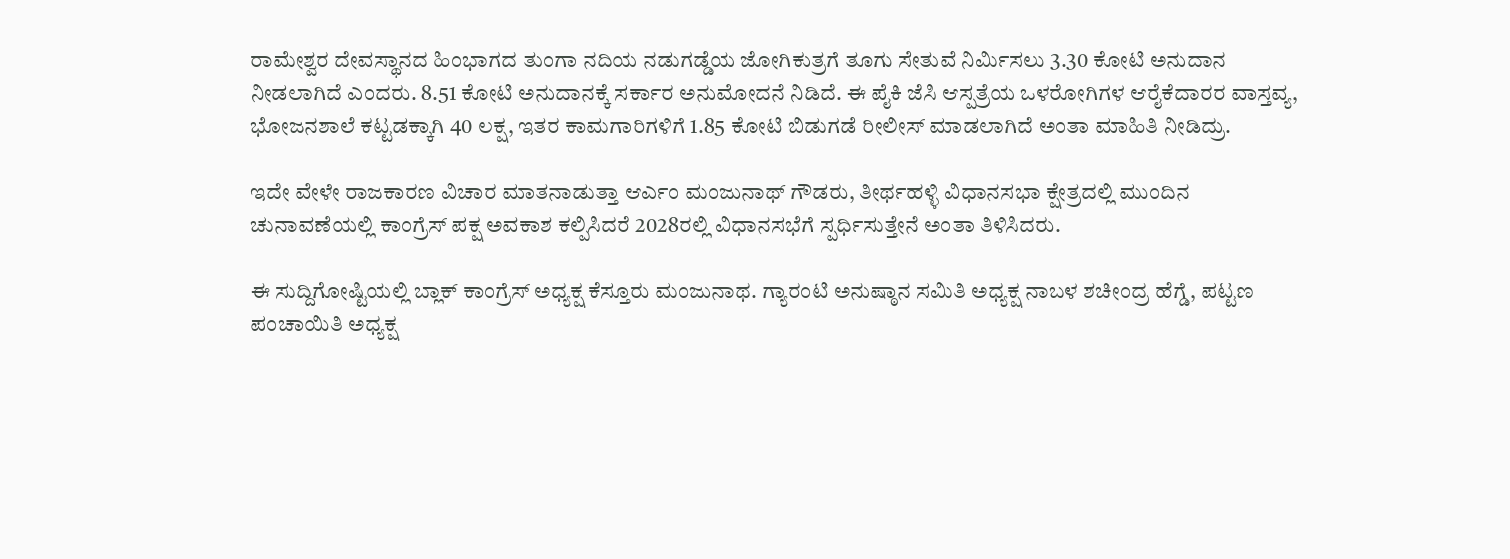ರಾಮೇಶ್ವರ ದೇವಸ್ಥಾನದ ಹಿಂಭಾಗದ ತುಂಗಾ ನದಿಯ ನಡುಗಡ್ಡೆಯ ಜೋಗಿಕುತ್ರಗೆ ತೂಗು ಸೇತುವೆ ನಿರ್ಮಿಸಲು 3.30 ಕೋಟಿ ಅನುದಾನ ನೀಡಲಾಗಿದೆ ಎಂದರು. 8.51 ಕೋಟಿ ಅನುದಾನಕ್ಕೆ ಸರ್ಕಾರ ಅನುಮೋದನೆ ನಿಡಿದೆ. ಈ ಪೈಕಿ ಜೆಸಿ ಆಸ್ಪತ್ರೆಯ ಒಳರೋಗಿಗಳ ಆರೈಕೆದಾರರ ವಾಸ್ತವ್ಯ, ಭೋಜನಶಾಲೆ ಕಟ್ಟಡಕ್ಕಾಗಿ 40 ಲಕ್ಷ, ಇತರ ಕಾಮಗಾರಿಗಳಿಗೆ 1.85 ಕೋಟಿ ಬಿಡುಗಡೆ ರೀಲೀಸ್ ಮಾಡಲಾಗಿದೆ ಅಂತಾ ಮಾಹಿತಿ ನೀಡಿದ್ರು.

ಇದೇ ವೇಳೇ ರಾಜಕಾರಣ ವಿಚಾರ ಮಾತನಾಡುತ್ತಾ ಆರ್ಎಂ ಮಂಜುನಾಥ್ ಗೌಡರು, ತೀರ್ಥಹಳ್ಳಿ ವಿಧಾನಸಭಾ ಕ್ಷೇತ್ರದಲ್ಲಿ ಮುಂದಿನ ಚುನಾವಣೆಯಲ್ಲಿ ಕಾಂಗ್ರೆಸ್ ಪಕ್ಷ ಅವಕಾಶ ಕಲ್ಪಿಸಿದರೆ 2028ರಲ್ಲಿ ವಿಧಾನಸಭೆಗೆ ಸ್ಪರ್ಧಿಸುತ್ತೇನೆ ಅಂತಾ ತಿಳಿಸಿದರು.

ಈ ಸುದ್ದಿಗೋಷ್ಟಿಯಲ್ಲಿ ಬ್ಲಾಕ್ ಕಾಂಗ್ರೆಸ್ ಅಧ್ಯಕ್ಷ ಕೆಸ್ತೂರು ಮಂಜುನಾಥ. ಗ್ಯಾರಂಟಿ ಅನುಷ್ಠಾನ ಸಮಿತಿ ಅಧ್ಯಕ್ಷ ನಾಬಳ ಶಚೀಂದ್ರ ಹೆಗ್ಡೆ, ಪಟ್ಟಣ ಪಂಚಾಯಿತಿ ಅಧ್ಯಕ್ಷ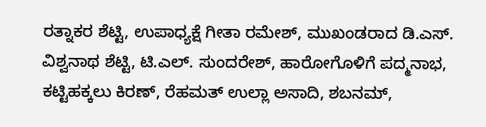ರತ್ನಾಕರ ಶೆಟ್ಟಿ, ಉಪಾಧ್ಯಕ್ಷೆ ಗೀತಾ ರಮೇಶ್, ಮುಖಂಡರಾದ ಡಿ.ಎಸ್. ವಿಶ್ವನಾಥ ಶೆಟ್ಟಿ, ಟಿ.ಎಲ್. ಸುಂದರೇಶ್, ಹಾರೋಗೊಳಿಗೆ ಪದ್ಮನಾಭ, ಕಟ್ಟಿಹಕ್ಕಲು ಕಿರಣ್, ರೆಹಮತ್ ಉಲ್ಲಾ ಅಸಾದಿ, ಶಬನಮ್,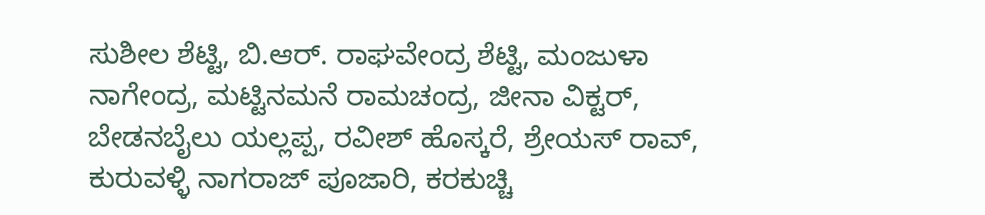ಸುಶೀಲ ಶೆಟ್ಟಿ, ಬಿ.ಆರ್. ರಾಘವೇಂದ್ರ ಶೆಟ್ಟಿ, ಮಂಜುಳಾ ನಾಗೇಂದ್ರ, ಮಟ್ಟಿನಮನೆ ರಾಮಚಂದ್ರ, ಜೀನಾ ವಿಕ್ಟರ್, ಬೇಡನಬೈಲು ಯಲ್ಲಪ್ಪ, ರವೀಶ್ ಹೊಸ್ಕರೆ, ಶ್ರೇಯಸ್ ರಾವ್, ಕುರುವಳ್ಳಿ ನಾಗರಾಜ್ ಪೂಜಾರಿ, ಕರಕುಚ್ಚಿ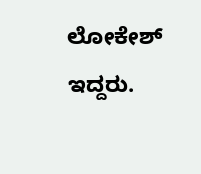ಲೋಕೇಶ್ ಇದ್ದರು.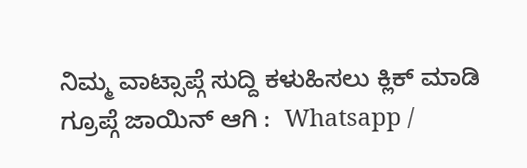ನಿಮ್ಮ ವಾಟ್ಸಾಪ್ಗೆ ಸುದ್ದಿ ಕಳುಹಿಸಲು ಕ್ಲಿಕ್ ಮಾಡಿ ಗ್ರೂಪ್ಗೆ ಜಾಯಿನ್ ಆಗಿ :  Whatsapp /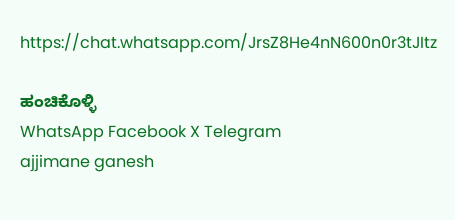https://chat.whatsapp.com/JrsZ8He4nN600n0r3tJItz

ಹಂಚಿಕೊಳ್ಳಿ
WhatsApp Facebook X Telegram
ajjimane ganesh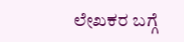ಲೇಖಕರ ಬಗ್ಗೆ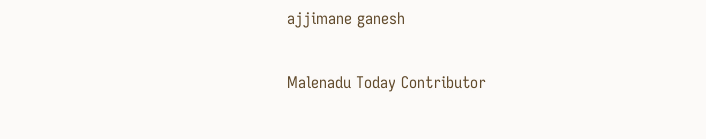ajjimane ganesh

Malenadu Today Contributor